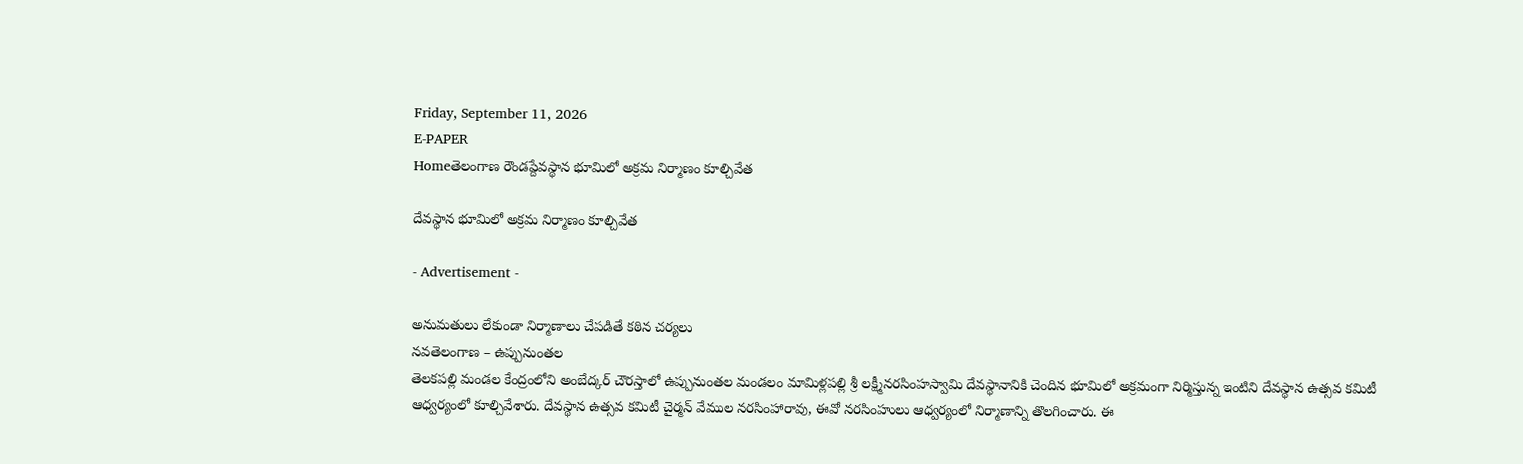Friday, September 11, 2026
E-PAPER
Homeతెలంగాణ రౌండప్దేవస్థాన భూమిలో అక్రమ నిర్మాణం కూల్చివేత

దేవస్థాన భూమిలో అక్రమ నిర్మాణం కూల్చివేత

- Advertisement -

అనుమతులు లేకుండా నిర్మాణాలు చేపడితే కఠిన చర్యలు
నవతెలంగాణ – ఉప్పునుంతల
తెలకపల్లి మండల కేంద్రంలోని అంబేద్కర్‌ చౌరస్తాలో ఉప్పునుంతల మండలం మామిళ్లపల్లి శ్రీ లక్ష్మీనరసింహస్వామి దేవస్థానానికి చెందిన భూమిలో అక్రమంగా నిర్మిస్తున్న ఇంటిని దేవస్థాన ఉత్సవ కమిటీ ఆధ్వర్యంలో కూల్చివేశారు. దేవస్థాన ఉత్సవ కమిటీ చైర్మన్‌ వేముల నరసింహారావు, ఈవో నరసింహులు ఆధ్వర్యంలో నిర్మాణాన్ని తొలగించారు. ఈ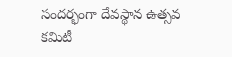సందర్భంగా దేవస్థాన ఉత్సవ కమిటీ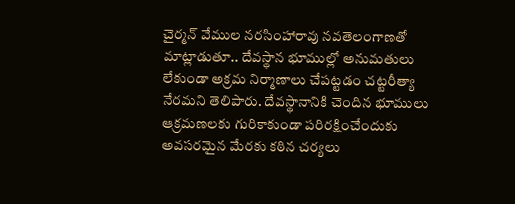చైర్మన్‌ వేముల నరసింహారావు నవతెలంగాణతో మాట్లాడుతూ.. దేవస్థాన భూముల్లో అనుమతులు లేకుండా అక్రమ నిర్మాణాలు చేపట్టడం చట్టరీత్యా నేరమని తెలిపారు. దేవస్థానానికి చెందిన భూములు ఆక్రమణలకు గురికాకుండా పరిరక్షించేందుకు అవసరమైన మేరకు కఠిన చర్యలు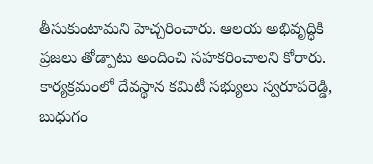తీసుకుంటామని హెచ్చరించారు. ఆలయ అభివృద్ధికి ప్రజలు తోడ్పాటు అందించి సహకరించాలని కోరారు. కార్యక్రమంలో దేవస్థాన కమిటీ సభ్యులు స్వరూపరెడ్డి, బుధుగం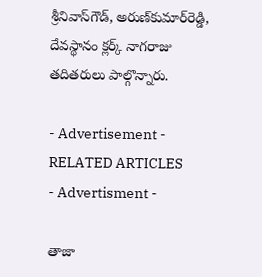శ్రీనివాస్‌గౌడ్‌, అరుణ్‌కుమార్‌రెడ్డి, దేవస్థానం క్లర్క్‌ నాగరాజు తదితరులు పాల్గొన్నారు.

- Advertisement -
RELATED ARTICLES
- Advertisment -

తాజా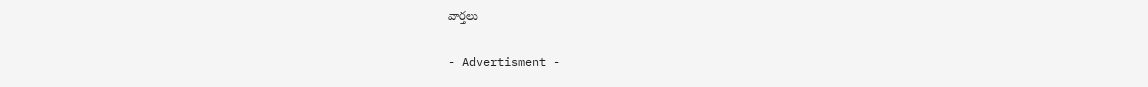వార్తలు

- Advertisment -